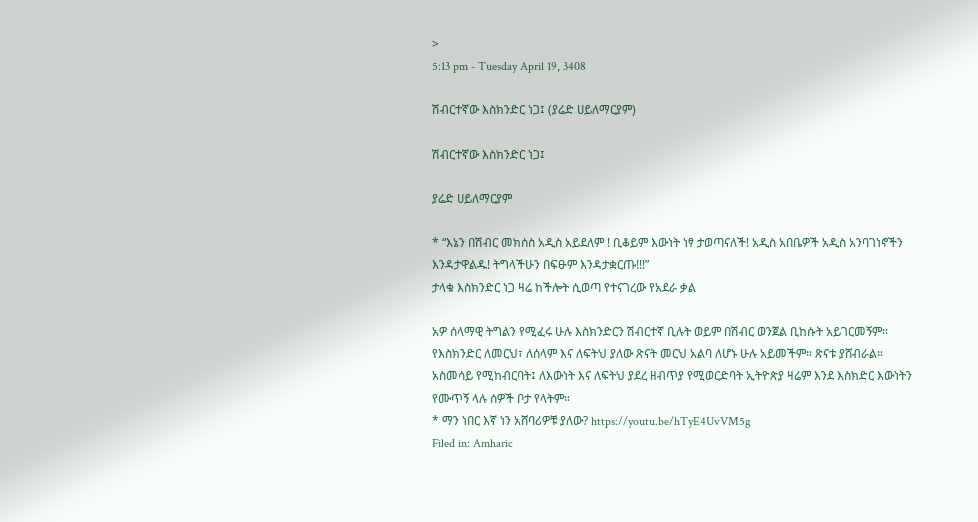>
5:13 pm - Tuesday April 19, 3408

ሽብርተኛው እስክንድር ነጋ፤ (ያሬድ ሀይለማርያም)

ሽብርተኛው እስክንድር ነጋ፤

ያሬድ ሀይለማርያም

* “እኔን በሽብር መክሰስ አዲስ አይደለም ! ቢቆይም እውነት ነፃ ታወጣናለች! አዲስ አበቤዎች አዲስ አንባገነኖችን እንዳታዋልዱ! ትግላችሁን በፍፁም እንዳታቋርጡ!!!”
ታላቁ እስክንድር ነጋ ዛሬ ከችሎት ሲወጣ የተናገረው የአደራ ቃል

አዎ ሰላማዊ ትግልን የሚፈሩ ሁሉ እስክንድርን ሽብርተኛ ቢሉት ወይም በሽብር ወንጀል ቢከሱት አይገርመኝም። የእስክንድር ለመርህ፣ ለሰላም እና ለፍትህ ያለው ጽናት መርህ አልባ ለሆኑ ሁሉ አይመችም። ጽናቱ ያሸብራል። አስመሳይ የሚከብርባት፤ ለእውነት እና ለፍትህ ያደረ ዘብጥያ የሚወርድባት ኢትዮጵያ ዛሬም እንደ እስክድር እውነትን የሙጥኝ ላሉ ሰዎች ቦታ የላትም።
* ማን ነበር እኛ ነን አሸባሪዎቹ ያለው? https://youtu.be/hTyE4UvVM5g
Filed in: Amharic